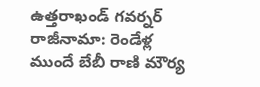ఉత్తరాఖండ్ గవర్నర్ రాజీనామా: రెండేళ్ల ముందే బేబీ రాణి మౌర్య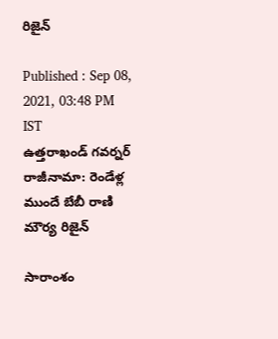రిజైన్

Published : Sep 08, 2021, 03:48 PM IST
ఉత్తరాఖండ్ గవర్నర్ రాజీనామా: రెండేళ్ల ముందే బేబీ రాణి మౌర్య రిజైన్

సారాంశం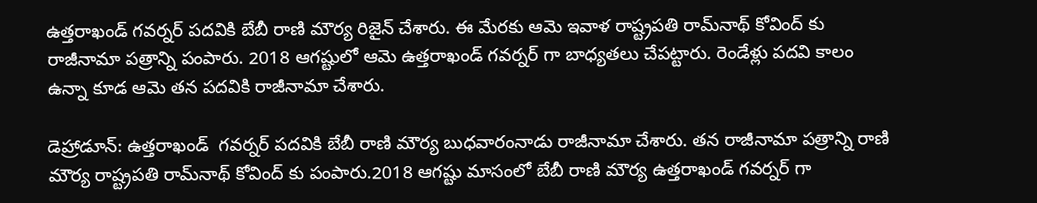ఉత్తరాఖండ్ గవర్నర్ పదవికి బేబీ రాణి మౌర్య రిజైన్ చేశారు. ఈ మేరకు ఆమె ఇవాళ రాష్ట్రపతి రామ్‌నాథ్ కోవింద్ కు రాజీనామా పత్రాన్ని పంపారు. 2018 ఆగష్టులో ఆమె ఉత్తరాఖండ్ గవర్నర్ గా బాధ్యతలు చేపట్టారు. రెండేళ్లు పదవి కాలం ఉన్నా కూడ ఆమె తన పదవికి రాజీనామా చేశారు.

డెహ్రాడూన్: ఉత్తరాఖండ్  గవర్నర్ పదవికి బేబీ రాణి మౌర్య బుధవారంనాడు రాజీనామా చేశారు. తన రాజీనామా పత్రాన్ని రాణి మౌర్య రాష్ట్రపతి రామ్‌నాథ్ కోవింద్ కు పంపారు.2018 ఆగష్టు మాసంలో బేబీ రాణి మౌర్య ఉత్తరాఖండ్ గవర్నర్ గా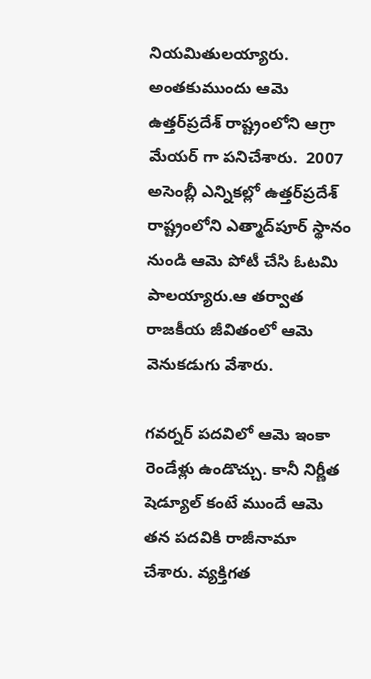నియమితులయ్యారు. అంతకుముందు ఆమె ఉత్తర్‌ప్రదేశ్ రాష్ట్రంలోని ఆగ్రా మేయర్ గా పనిచేశారు.  2007 అసెంబ్లీ ఎన్నికల్లో ఉత్తర్‌ప్రదేశ్ రాష్ట్రంలోని ఎత్మాద్‌పూర్ స్థానం నుండి ఆమె పోటీ చేసి ఓటమి పాలయ్యారు.ఆ తర్వాత రాజకీయ జీవితంలో ఆమె వెనుకడుగు వేశారు.

గవర్నర్ పదవిలో ఆమె ఇంకా రెండేళ్లు ఉండొచ్చు. కానీ నిర్ణీత షెడ్యూల్ కంటే ముందే ఆమె తన పదవికి రాజీనామా చేశారు. వ్యక్తిగత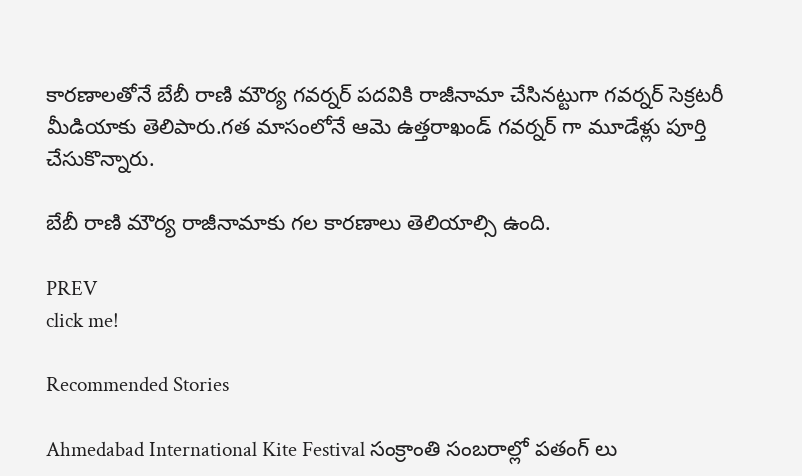కారణాలతోనే బేబీ రాణి మౌర్య గవర్నర్ పదవికి రాజీనామా చేసినట్టుగా గవర్నర్ సెక్రటరీ మీడియాకు తెలిపారు.గత మాసంలోనే ఆమె ఉత్తరాఖండ్ గవర్నర్ గా మూడేళ్లు పూర్తి చేసుకొన్నారు.

బేబీ రాణి మౌర్య రాజీనామాకు గల కారణాలు తెలియాల్సి ఉంది.

PREV
click me!

Recommended Stories

Ahmedabad International Kite Festival సంక్రాంతి సంబరాల్లో పతంగ్ లు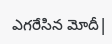ఎగరేసిన మోదీ|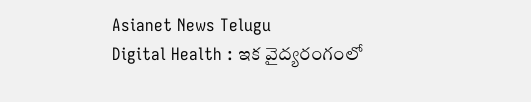Asianet News Telugu
Digital Health : ఇక వైద్యరంగంలో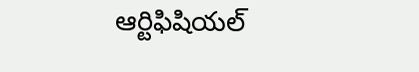ఆర్టిఫిషియల్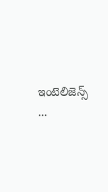ఇంటెలిజెన్స్ ...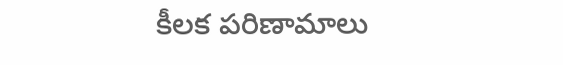కీలక పరిణామాలు